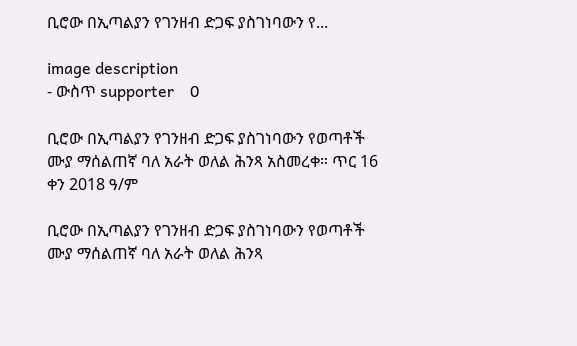ቢሮው በኢጣልያን የገንዘብ ድጋፍ ያስገነባውን የ...

image description
- ውስጥ supporter    0

ቢሮው በኢጣልያን የገንዘብ ድጋፍ ያስገነባውን የወጣቶች ሙያ ማሰልጠኛ ባለ አራት ወለል ሕንጻ አስመረቀ። ጥር 16 ቀን 2018 ዓ/ም

ቢሮው በኢጣልያን የገንዘብ ድጋፍ ያስገነባውን የወጣቶች ሙያ ማሰልጠኛ ባለ አራት ወለል ሕንጻ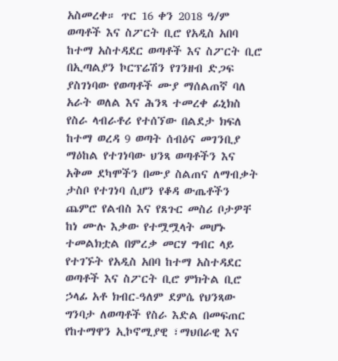አስመረቀ። ጥር 16 ቀን 2018 ዓ/ም ወጣቶች እና ስፖርት ቢሮ የአዲስ አበባ ከተማ አስተዳደር ወጣቶች እና ስፖርት ቢሮ በኢጣልያን ኮርፕሬሽን የገንዘብ ድጋፍ ያስገነባው የወጣቶች ሙያ ማሰልጠኛ ባለ አራት ወለል እና ሕንጻ ተመረቀ ፊኒክስ የስራ ላብራቶሪ የተሰኘው በልደታ ክፍለ ከተማ ወረዳ 9 ወጣት ሰብዕና መገንቢያ ማዕከል የተገነባው ህንጻ ወጣቶችን እና አቅመ ደካሞችን በሙያ ስልጠና ለማብቃት ታስቦ የተገነባ ሲሆን የቆዳ ውጤቶችን ጨምሮ የልብስ እና የጸጉር መስሪ ቦታዎቸ ከነ ሙሉ እቃው የተሟሟላት መሆኑ ተመልክቷል በምረቃ መርሃ ግብር ላይ የተገኙት የአዲስ አበባ ከተማ አስተዳደር ወጣቶች እና ስፖርት ቢሮ ምክትል ቢሮ ኃላፊ አቶ ክብር-ዓለም ደምሴ የህንጻው ግንባታ ለወጣቶች የስራ እድል በመፍጠር የከተማዋን ኢኮኖሚያዊ ፣ማህበራዊ እና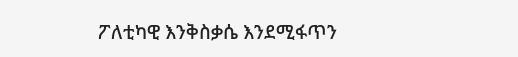ፖለቲካዊ እንቅስቃሴ እንደሚፋጥን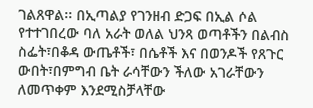ገልጸዋል፡፡ በኢጣልያ የገንዘብ ድጋፍ በኢል ሶል የተተገበረው ባለ አራት ወለል ህንጻ ወጣቶችን በልብስ ስፌት፣በቆዳ ውጤቶች፣ በሴቶች እና በወንዶች የጸጉር ውበት፣በምግብ ቤት ራሳቸውን ችለው አገራቸውን ለመጥቀም እንደሚስቻላቸው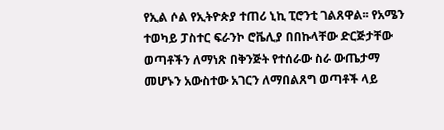የኢል ሶል የኢትዮጵያ ተጠሪ ኒኪ ፒሮንቲ ገልጸዋል፡፡ የአሜን ተወካይ ፓስተር ፍራንኮ ሮቬሊያ በበኩላቸው ድርጅታቸው ወጣቶችን ለማነጽ በቅንጅት የተሰራው ስራ ውጤታማ መሆኑን አውስተው አገርን ለማበልጸግ ወጣቶች ላይ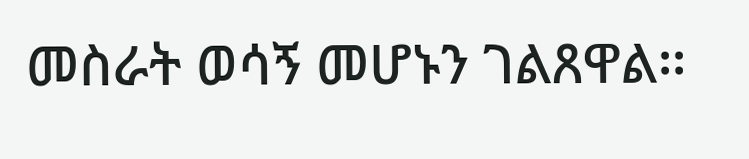መስራት ወሳኝ መሆኑን ገልጸዋል፡፡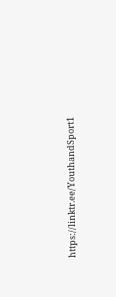https://linktr.ee/YouthandSport1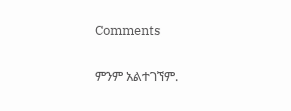Comments

ምንም አልተገኘም.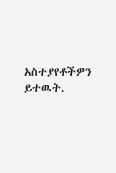አስተያየቶችዎን ይተዉት.